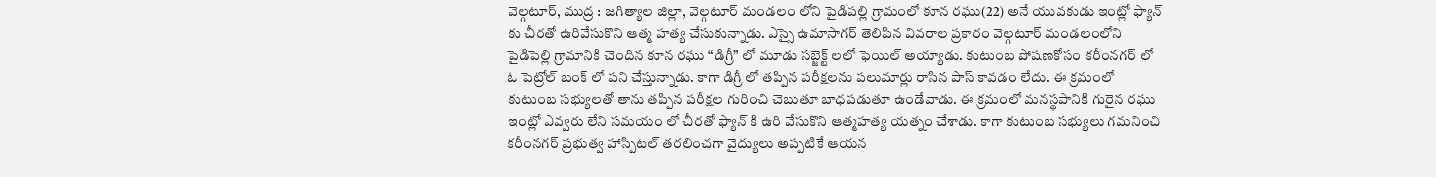వెల్గటూర్, ముద్ర : జగిత్యాల జిల్లా, వెల్గటూర్ మండలం లోని పైడిపల్లి గ్రామంలో కూన రఘు(22) అనే యువకుడు ఇంట్లో ఫ్యాన్ కు చీరతో ఉరివేసుకొని ఆత్మ హత్య చేసుకున్నాడు. ఎస్సై ఉమాసాగర్ తెలిపిన వివరాల ప్రకారం వెల్గటూర్ మండలంలోని పైడిపెల్లి గ్రామానికి చెందిన కూన రఘు “డిగ్రీ” లో మూడు సబ్జెక్ట్ లలో ఫెయిల్ అయ్యాడు. కుటుంబ పోషణకోసం కరీంనగర్ లో ఓ పెట్రోల్ బంక్ లో పని చేస్తున్నాడు. కాగా డిగ్రీ లో తప్పిన పరీక్షలను పలుమార్లు రాసిన పాస్ కావడం లేదు. ఈ క్రమంలో కుటుంబ సభ్యులతో తాను తప్పిన పరీక్షల గురించి చెబుతూ బాధపడుతూ ఉండేవాడు. ఈ క్రమంలో మనస్థపానికి గురైన రఘు ఇంట్లో ఎవ్వరు లేని సమయం లో చీరతో ఫ్యాన్ కి ఉరి వేసుకొని ఆత్మహత్య యత్నం చేశాడు. కాగా కుటుంబ సభ్యులు గమనించి కరీంనగర్ ప్రభుత్వ హాస్పిటల్ తరలించగా వైద్యులు అప్పటికే ఆయన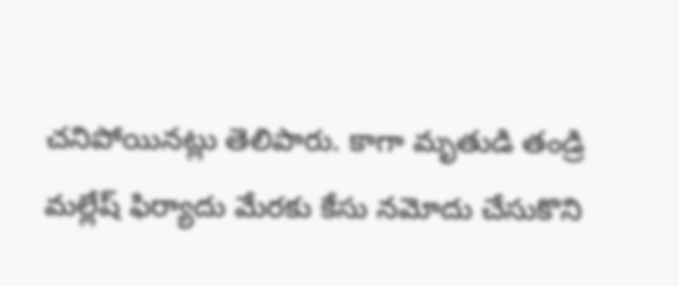చనిపోయినట్లు తెలిపారు. కాగా మృతుడి తండ్రి మల్లేష్ ఫిర్యాదు మేరకు కేసు నమోదు చేసుకొని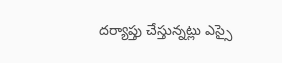దర్యాప్తు చేస్తున్నట్లు ఎస్సై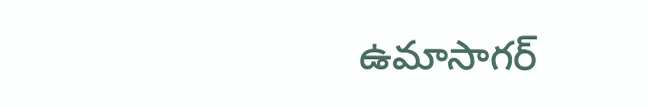ఉమాసాగర్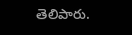తెలిపారు.